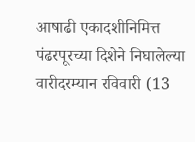आषाढी एकादशीनिमित्त पंढरपूरच्या दिशेने निघालेल्या वारीदरम्यान रविवारी (13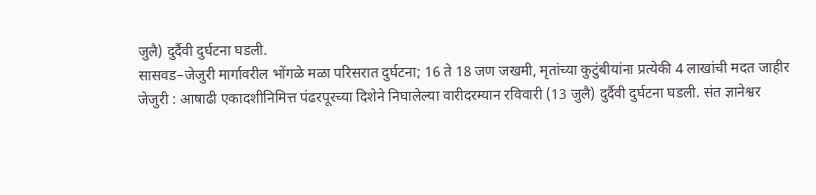जुलै) दुर्दैवी दुर्घटना घडली.
सासवड–जेजुरी मार्गावरील भोंगळे मळा परिसरात दुर्घटना; 16 ते 18 जण जखमी, मृतांच्या कुटुंबीयांना प्रत्येकी 4 लाखांची मदत जाहीर
जेजुरी : आषाढी एकादशीनिमित्त पंढरपूरच्या दिशेने निघालेल्या वारीदरम्यान रविवारी (13 जुलै) दुर्दैवी दुर्घटना घडली. संत ज्ञानेश्वर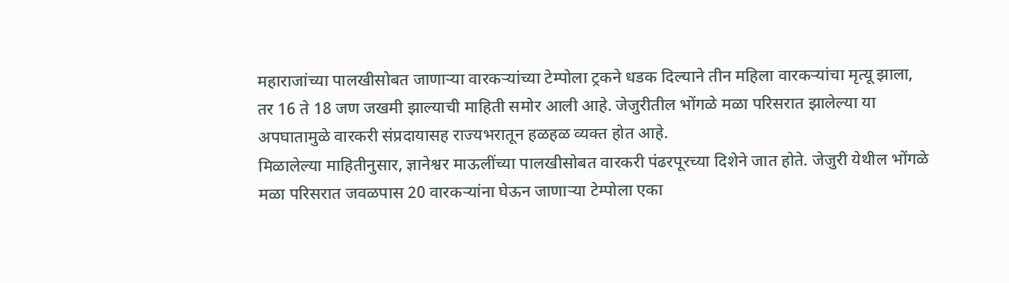महाराजांच्या पालखीसोबत जाणाऱ्या वारकऱ्यांच्या टेम्पोला ट्रकने धडक दिल्याने तीन महिला वारकऱ्यांचा मृत्यू झाला, तर 16 ते 18 जण जखमी झाल्याची माहिती समोर आली आहे. जेजुरीतील भोंगळे मळा परिसरात झालेल्या या अपघातामुळे वारकरी संप्रदायासह राज्यभरातून हळहळ व्यक्त होत आहे.
मिळालेल्या माहितीनुसार, ज्ञानेश्वर माऊलींच्या पालखीसोबत वारकरी पंढरपूरच्या दिशेने जात होते. जेजुरी येथील भोंगळे मळा परिसरात जवळपास 20 वारकऱ्यांना घेऊन जाणाऱ्या टेम्पोला एका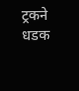ट्रकने धडक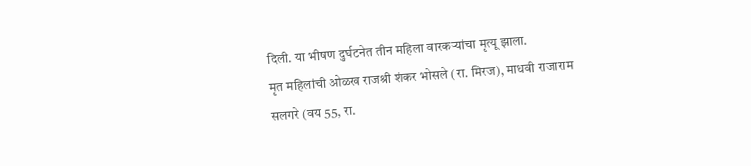दिली. या भीषण दुर्घटनेत तीन महिला वारकऱ्यांचा मृत्यू झाला.
मृत महिलांची ओळख राजश्री शंकर भोसले (रा. मिरज), माधवी राजाराम सलगरे (वय 55, रा.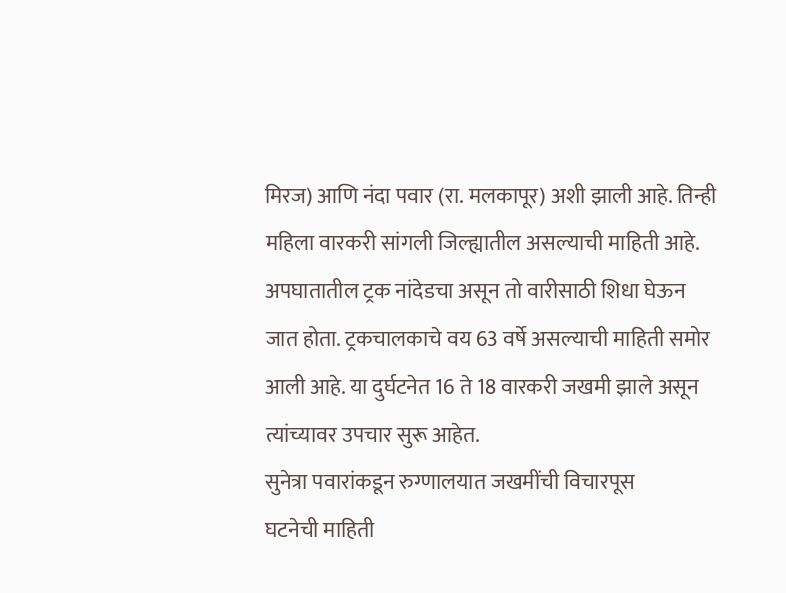मिरज) आणि नंदा पवार (रा. मलकापूर) अशी झाली आहे. तिन्ही महिला वारकरी सांगली जिल्ह्यातील असल्याची माहिती आहे.
अपघातातील ट्रक नांदेडचा असून तो वारीसाठी शिधा घेऊन जात होता. ट्रकचालकाचे वय 63 वर्षे असल्याची माहिती समोर आली आहे. या दुर्घटनेत 16 ते 18 वारकरी जखमी झाले असून त्यांच्यावर उपचार सुरू आहेत.
सुनेत्रा पवारांकडून रुग्णालयात जखमींची विचारपूस
घटनेची माहिती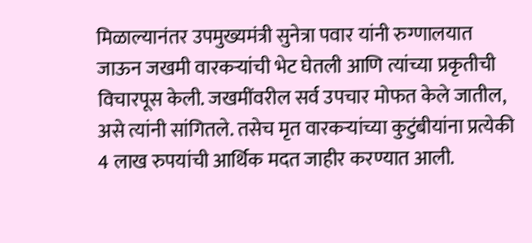मिळाल्यानंतर उपमुख्यमंत्री सुनेत्रा पवार यांनी रुग्णालयात जाऊन जखमी वारकऱ्यांची भेट घेतली आणि त्यांच्या प्रकृतीची विचारपूस केली. जखमींवरील सर्व उपचार मोफत केले जातील, असे त्यांनी सांगितले. तसेच मृत वारकऱ्यांच्या कुटुंबीयांना प्रत्येकी 4 लाख रुपयांची आर्थिक मदत जाहीर करण्यात आली.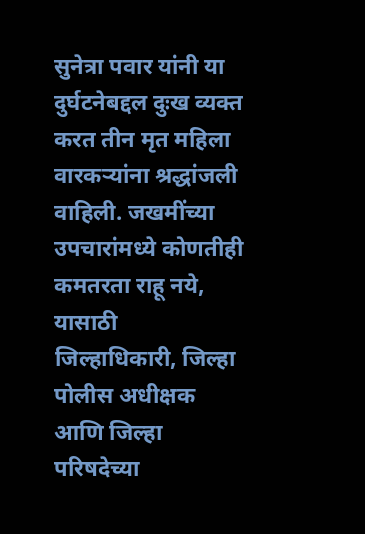सुनेत्रा पवार यांनी या दुर्घटनेबद्दल दुःख व्यक्त करत तीन मृत महिला वारकऱ्यांना श्रद्धांजली वाहिली. जखमींच्या उपचारांमध्ये कोणतीही कमतरता राहू नये, यासाठी जिल्हाधिकारी, जिल्हा पोलीस अधीक्षक आणि जिल्हा परिषदेच्या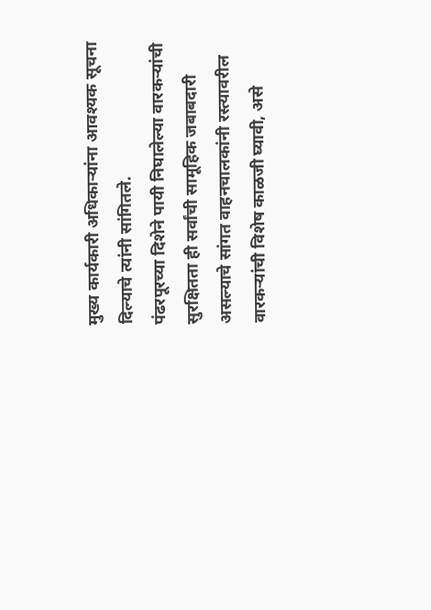मुख्य कार्यकारी अधिकाऱ्यांना आवश्यक सूचना दिल्याचे त्यांनी सांगितले.
पंढरपूरच्या दिशेने पायी निघालेल्या वारकऱ्यांची सुरक्षितता ही सर्वांची सामूहिक जबाबदारी असल्याचे सांगत वाहनचालकांनी रस्त्यावरील वारकऱ्यांची विशेष काळजी घ्यावी, असे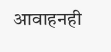आवाहनही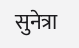सुनेत्रा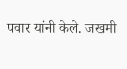पवार यांनी केले. जखमी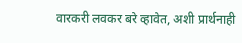वारकरी लवकर बरे व्हावेत, अशी प्रार्थनाही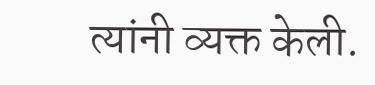त्यांनी व्यक्त केली.